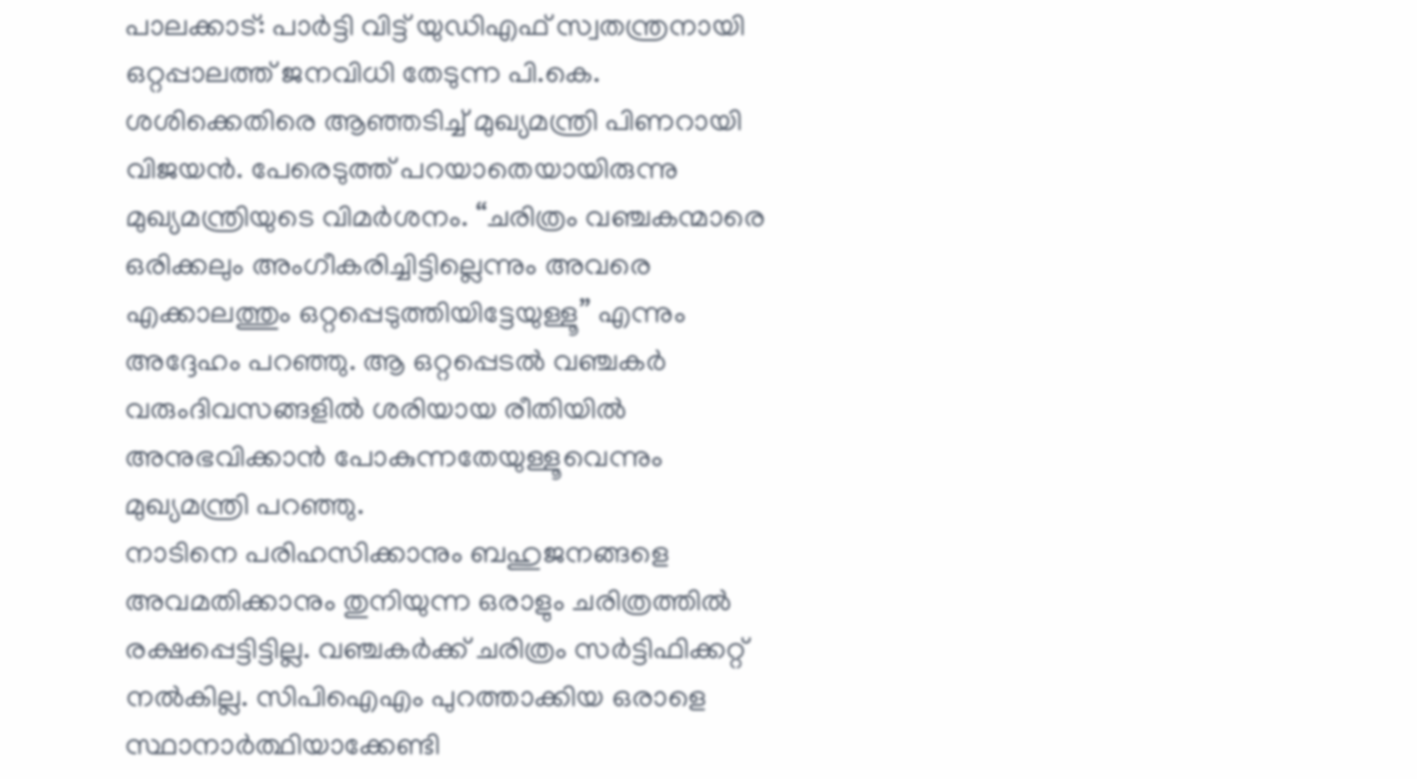പാലക്കാട്: പാർട്ടി വിട്ട് യുഡിഎഫ് സ്വതന്ത്രനായി ഒറ്റപ്പാലത്ത് ജനവിധി തേടുന്ന പി.കെ. ശശിക്കെതിരെ ആഞ്ഞടിച്ച് മുഖ്യമന്ത്രി പിണറായി വിജയൻ. പേരെടുത്ത് പറയാതെയായിരുന്നു മുഖ്യമന്ത്രിയുടെ വിമർശനം. “ചരിത്രം വഞ്ചകന്മാരെ ഒരിക്കലും അംഗീകരിച്ചിട്ടില്ലെന്നും അവരെ എക്കാലത്തും ഒറ്റപ്പെടുത്തിയിട്ടേയുള്ളൂ” എന്നും അദ്ദേഹം പറഞ്ഞു. ആ ഒറ്റപ്പെടൽ വഞ്ചകർ വരുംദിവസങ്ങളിൽ ശരിയായ രീതിയിൽ അനുഭവിക്കാൻ പോകുന്നതേയുള്ളൂവെന്നും മുഖ്യമന്ത്രി പറഞ്ഞു.
നാടിനെ പരിഹസിക്കാനും ബഹുജനങ്ങളെ അവമതിക്കാനും തുനിയുന്ന ഒരാളും ചരിത്രത്തിൽ രക്ഷപ്പെട്ടിട്ടില്ല. വഞ്ചകർക്ക് ചരിത്രം സർട്ടിഫിക്കറ്റ് നൽകില്ല. സിപിഐഎം പുറത്താക്കിയ ഒരാളെ സ്ഥാനാർത്ഥിയാക്കേണ്ടി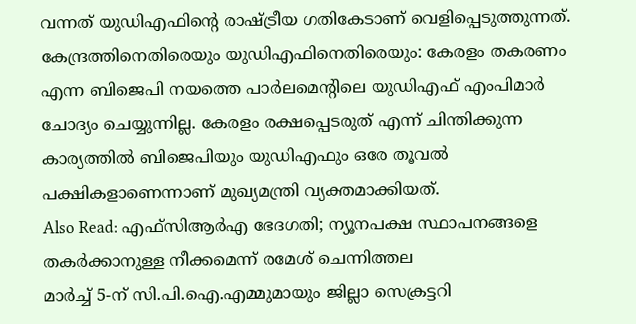വന്നത് യുഡിഎഫിന്റെ രാഷ്ട്രീയ ഗതികേടാണ് വെളിപ്പെടുത്തുന്നത്. കേന്ദ്രത്തിനെതിരെയും യുഡിഎഫിനെതിരെയും: കേരളം തകരണം എന്ന ബിജെപി നയത്തെ പാർലമെന്റിലെ യുഡിഎഫ് എംപിമാർ ചോദ്യം ചെയ്യുന്നില്ല. കേരളം രക്ഷപ്പെടരുത് എന്ന് ചിന്തിക്കുന്ന കാര്യത്തിൽ ബിജെപിയും യുഡിഎഫും ഒരേ തൂവൽ പക്ഷികളാണെന്നാണ് മുഖ്യമന്ത്രി വ്യക്തമാക്കിയത്.
Also Read: എഫ്സിആർഎ ഭേദഗതി; ന്യൂനപക്ഷ സ്ഥാപനങ്ങളെ തകർക്കാനുള്ള നീക്കമെന്ന് രമേശ് ചെന്നിത്തല
മാർച്ച് 5-ന് സി.പി.ഐ.എമ്മുമായും ജില്ലാ സെക്രട്ടറി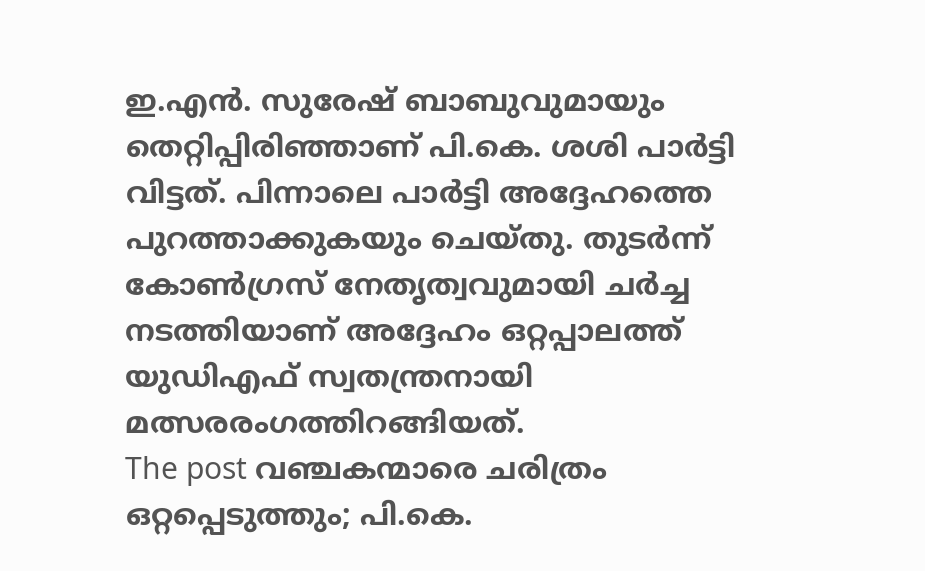ഇ.എൻ. സുരേഷ് ബാബുവുമായും തെറ്റിപ്പിരിഞ്ഞാണ് പി.കെ. ശശി പാർട്ടി വിട്ടത്. പിന്നാലെ പാർട്ടി അദ്ദേഹത്തെ പുറത്താക്കുകയും ചെയ്തു. തുടർന്ന് കോൺഗ്രസ് നേതൃത്വവുമായി ചർച്ച നടത്തിയാണ് അദ്ദേഹം ഒറ്റപ്പാലത്ത് യുഡിഎഫ് സ്വതന്ത്രനായി മത്സരരംഗത്തിറങ്ങിയത്.
The post വഞ്ചകന്മാരെ ചരിത്രം ഒറ്റപ്പെടുത്തും; പി.കെ.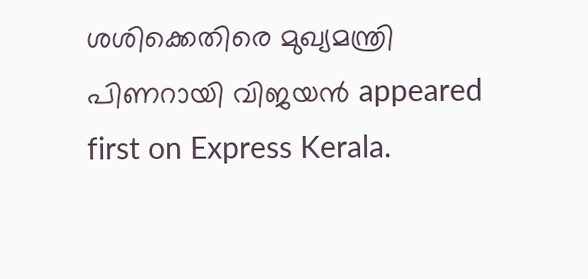ശശിക്കെതിരെ മുഖ്യമന്ത്രി പിണറായി വിജയൻ appeared first on Express Kerala.